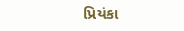પ્રિયંકા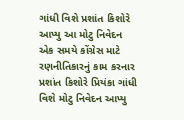ગાંધી વિશે પ્રશાંત કિશોરે આપ્યુ આ મોટુ નિવેદન
એક સમયે કોંગ્રેસ માટે રણનીતિકારનું કામ કરનાર પ્રશાંત કિશોરે પ્રિયંકા ગાંધી વિશે મોટુ નિવેદન આપ્યુ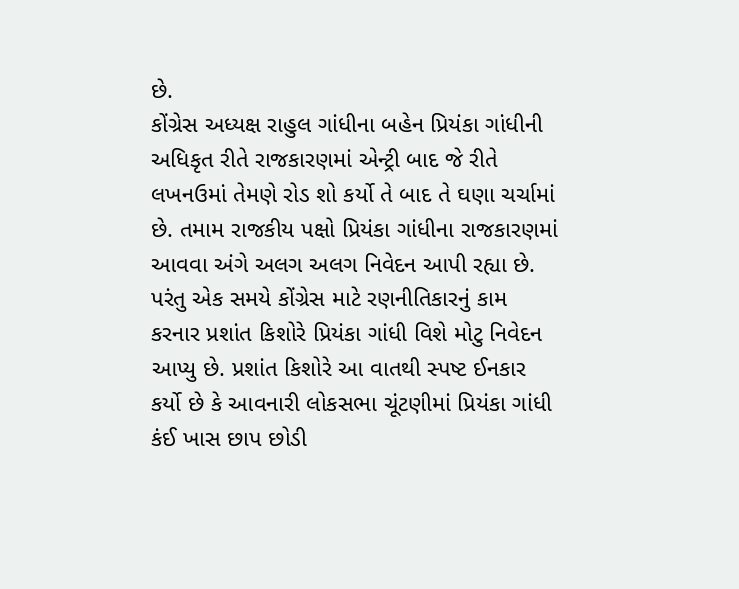છે.
કોંગ્રેસ અધ્યક્ષ રાહુલ ગાંધીના બહેન પ્રિયંકા ગાંધીની અધિકૃત રીતે રાજકારણમાં એન્ટ્રી બાદ જે રીતે લખનઉમાં તેમણે રોડ શો કર્યો તે બાદ તે ઘણા ચર્ચામાં છે. તમામ રાજકીય પક્ષો પ્રિયંકા ગાંધીના રાજકારણમાં આવવા અંગે અલગ અલગ નિવેદન આપી રહ્યા છે. પરંતુ એક સમયે કોંગ્રેસ માટે રણનીતિકારનું કામ કરનાર પ્રશાંત કિશોરે પ્રિયંકા ગાંધી વિશે મોટુ નિવેદન આપ્યુ છે. પ્રશાંત કિશોરે આ વાતથી સ્પષ્ટ ઈનકાર કર્યો છે કે આવનારી લોકસભા ચૂંટણીમાં પ્રિયંકા ગાંધી કંઈ ખાસ છાપ છોડી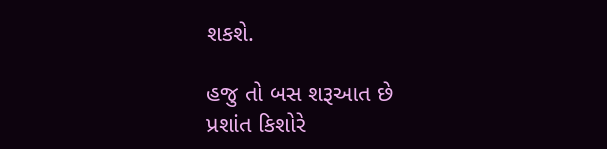શકશે.

હજુ તો બસ શરૂઆત છે
પ્રશાંત કિશોરે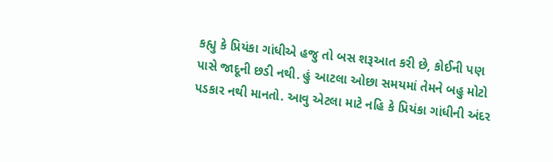કહ્યુ કે પ્રિયંકા ગાંધીએ હજુ તો બસ શરૂઆત કરી છે, કોઈની પણ પાસે જાદૂની છડી નથી. હું આટલા ઓછા સમયમાં તેમને બહુ મોટો પડકાર નથી માનતો. આવુ એટલા માટે નહિ કે પ્રિયંકા ગાંધીની અંદર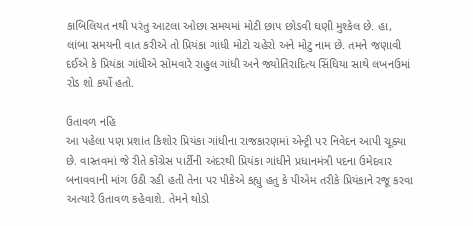કાબિલિયત નથી પરંતુ આટલા ઓછા સમયમાં મોટી છાપ છોડવી ઘણી મુશ્કેલ છે. હા, લાંબા સમયની વાત કરીએ તો પ્રિયંકા ગાંધી મોટો ચહેરો અને મોટુ નામ છે. તમને જણાવી દઈએ કે પ્રિયંકા ગાંધીએ સોમવારે રાહુલ ગાંધી અને જ્યોતિરાદિત્ય સિંધિયા સાથે લખનઉમાં રોડ શો કર્યો હતો.

ઉતાવળ નહિ
આ પહેલા પણ પ્રશાંત કિશોર પ્રિયંકા ગાંધીના રાજકારણમાં એન્ટ્રી પર નિવેદન આપી ચૂક્યા છે. વાસ્તવમાં જે રીતે કોંગ્રેસ પાર્ટીની અંદરથી પ્રિયંકા ગાંધીને પ્રધાનમંત્રી પદના ઉમેદવાર બનાવવાની માંગ ઉઠી રહી હતી તેના પર પીકેએ કહ્યુ હતુ કે પીએમ તરીકે પ્રિયંકાને રજૂ કરવા અત્યારે ઉતાવળ કહેવાશે. તેમને થોડો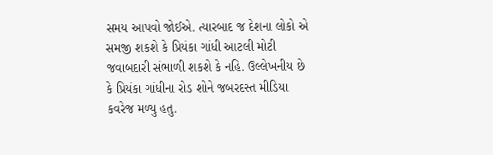સમય આપવો જોઈએ. ત્યારબાદ જ દેશના લોકો એ સમજી શકશે કે પ્રિયંકા ગાંધી આટલી મોટી જવાબદારી સંભાળી શકશે કે નહિ. ઉલ્લેખનીય છે કે પ્રિયંકા ગાંધીના રોડ શોને જબરદસ્ત મીડિયા કવરેજ મળ્યુ હતુ.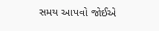સમય આપવો જોઈએ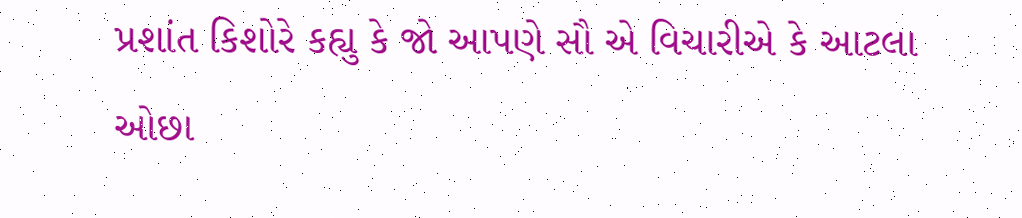પ્રશાંત કિશોરે કહ્યુ કે જો આપણે સૌ એ વિચારીએ કે આટલા ઓછા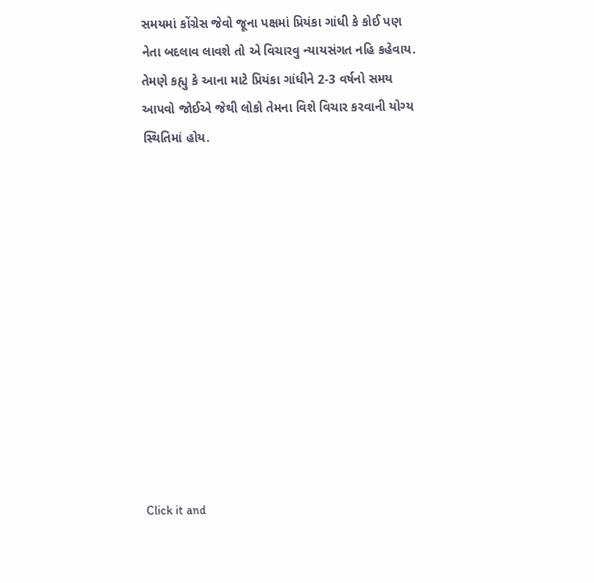સમયમાં કોંગ્રેસ જેવો જૂના પક્ષમાં પ્રિયંકા ગાંધી કે કોઈ પણ નેતા બદલાવ લાવશે તો એ વિચારવુ ન્યાયસંગત નહિ કહેવાય. તેમણે કહ્યુ કે આના માટે પ્રિયંકા ગાંધીને 2-3 વર્ષનો સમય આપવો જોઈએ જેથી લોકો તેમના વિશે વિચાર કરવાની યોગ્ય સ્થિતિમાં હોય.












Click it and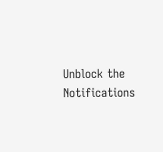Unblock the Notifications